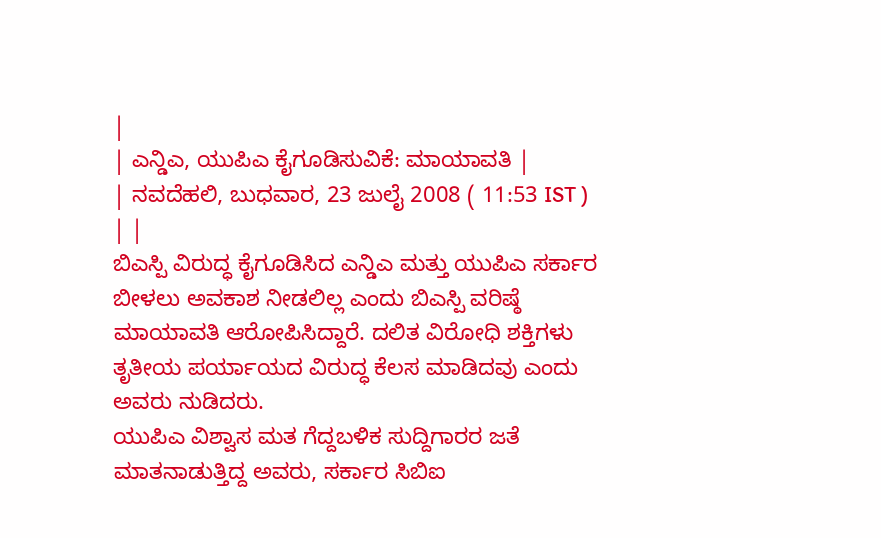|
| ಎನ್ಡಿಎ, ಯುಪಿಎ ಕೈಗೂಡಿಸುವಿಕೆ: ಮಾಯಾವತಿ |
| ನವದೆಹಲಿ, ಬುಧವಾರ, 23 ಜುಲೈ 2008 ( 11:53 IST ) | |
ಬಿಎಸ್ಪಿ ವಿರುದ್ಧ ಕೈಗೂಡಿಸಿದ ಎನ್ಡಿಎ ಮತ್ತು ಯುಪಿಎ ಸರ್ಕಾರ ಬೀಳಲು ಅವಕಾಶ ನೀಡಲಿಲ್ಲ ಎಂದು ಬಿಎಸ್ಪಿ ವರಿಷ್ಠೆ ಮಾಯಾವತಿ ಆರೋಪಿಸಿದ್ದಾರೆ. ದಲಿತ ವಿರೋಧಿ ಶಕ್ತಿಗಳು ತೃತೀಯ ಪರ್ಯಾಯದ ವಿರುದ್ಧ ಕೆಲಸ ಮಾಡಿದವು ಎಂದು ಅವರು ನುಡಿದರು.
ಯುಪಿಎ ವಿಶ್ವಾಸ ಮತ ಗೆದ್ದಬಳಿಕ ಸುದ್ದಿಗಾರರ ಜತೆ ಮಾತನಾಡುತ್ತಿದ್ದ ಅವರು, ಸರ್ಕಾರ ಸಿಬಿಐ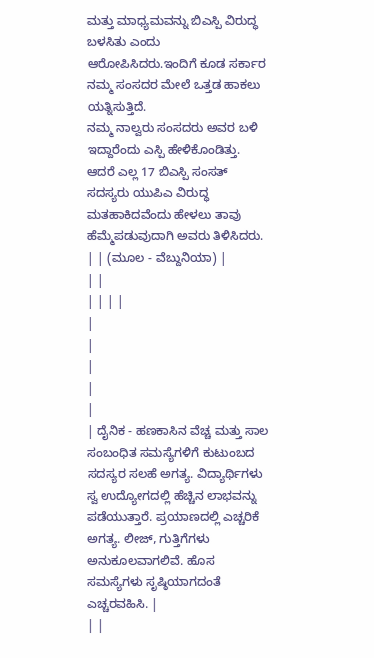ಮತ್ತು ಮಾಧ್ಯಮವನ್ನು ಬಿಎಸ್ಪಿ ವಿರುದ್ಧ ಬಳಸಿತು ಎಂದು ಆರೋಪಿಸಿದರು.ಇಂದಿಗೆ ಕೂಡ ಸರ್ಕಾರ ನಮ್ಮ ಸಂಸದರ ಮೇಲೆ ಒತ್ತಡ ಹಾಕಲು ಯತ್ನಿಸುತ್ತಿದೆ.
ನಮ್ಮ ನಾಲ್ವರು ಸಂಸದರು ಅವರ ಬಳಿ ಇದ್ದಾರೆಂದು ಎಸ್ಪಿ ಹೇಳಿಕೊಂಡಿತ್ತು. ಆದರೆ ಎಲ್ಲ 17 ಬಿಎಸ್ಪಿ ಸಂಸತ್ ಸದಸ್ಯರು ಯುಪಿಎ ವಿರುದ್ಧ ಮತಹಾಕಿದವೆಂದು ಹೇಳಲು ತಾವು ಹೆಮ್ಮೆಪಡುವುದಾಗಿ ಅವರು ತಿಳಿಸಿದರು.
| | (ಮೂಲ - ವೆಬ್ದುನಿಯಾ) |
| |
| | | |
|
|
|
|
|
| ದೈನಿಕ - ಹಣಕಾಸಿನ ವೆಚ್ಚ ಮತ್ತು ಸಾಲ ಸಂಬಂಧಿತ ಸಮಸ್ಯೆಗಳಿಗೆ ಕುಟುಂಬದ ಸದಸ್ಯರ ಸಲಹೆ ಅಗತ್ಯ. ವಿದ್ಯಾರ್ಥಿಗಳು ಸ್ವ ಉದ್ಯೋಗದಲ್ಲಿ ಹೆಚ್ಚಿನ ಲಾಭವನ್ನು ಪಡೆಯುತ್ತಾರೆ. ಪ್ರಯಾಣದಲ್ಲಿ ಎಚ್ಚರಿಕೆ ಅಗತ್ಯ. ಲೀಜ್, ಗುತ್ತಿಗೆಗಳು ಅನುಕೂಲವಾಗಲಿವೆ. ಹೊಸ ಸಮಸ್ಯೆಗಳು ಸೃಷ್ಠಿಯಾಗದಂತೆ ಎಚ್ಚರವಹಿಸಿ. |
| |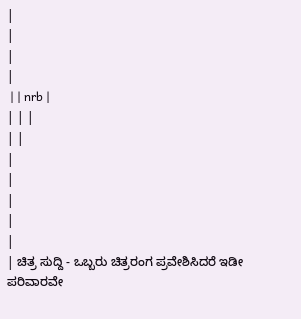|
|
|
|
 | | nrb |
| | |
| |
|
|
|
|
|
| ಚಿತ್ರ ಸುದ್ದಿ - ಒಬ್ಬರು ಚಿತ್ರರಂಗ ಪ್ರವೇಶಿಸಿದರೆ ಇಡೀ ಪರಿವಾರವೇ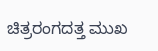ಚಿತ್ರರಂಗದತ್ತ ಮುಖ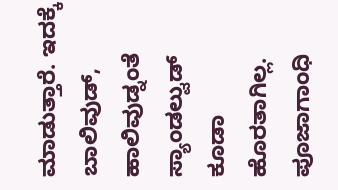ಮಾಡುತ್ತಾರೆ. ಇದಕ್ಕೆ ಬಾಲಿವುಡ್, ಹಾಲಿವುಡ್ನಂತೆ ಸ್ಯಾಂಡಲ್ವುಡ್ ಕೂಡಾ ಹೊರತಾಗಿಲ್ಲ. ಪೂಜಾಗಾಂಧಿ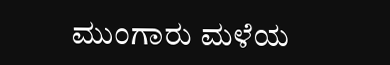ಮುಂಗಾರು ಮಳೆಯ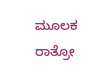ಮೂಲಕ ರಾತ್ರೋ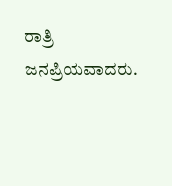ರಾತ್ರಿ ಜನಪ್ರಿಯವಾದರು.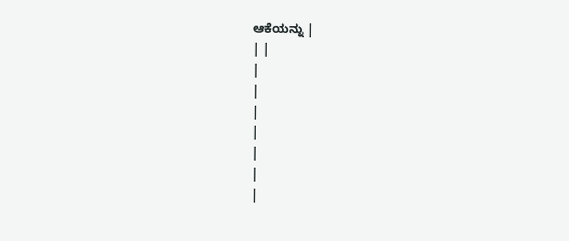ಆಕೆಯನ್ನು |
| |
|
|
|
|
|
|
|